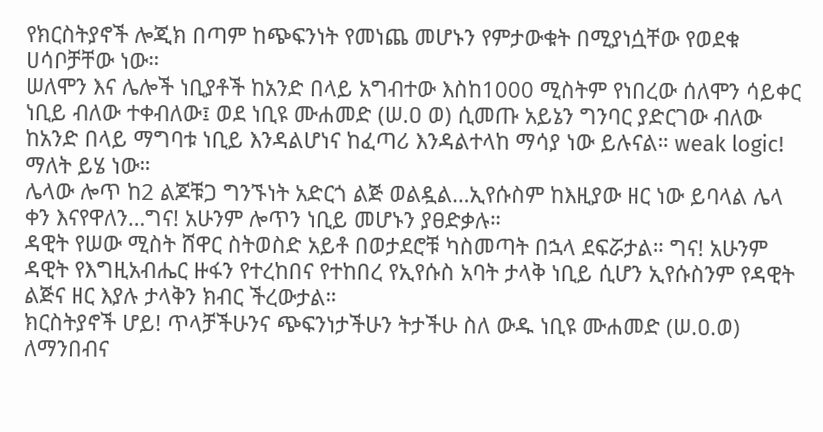የክርስትያኖች ሎጂክ በጣም ከጭፍንነት የመነጨ መሆኑን የምታውቁት በሚያነሷቸው የወደቁ ሀሳቦቻቸው ነው።
ሠለሞን እና ሌሎች ነቢያቶች ከአንድ በላይ አግብተው እስከ1000 ሚስትም የነበረው ሰለሞን ሳይቀር ነቢይ ብለው ተቀብለው፤ ወደ ነቢዩ ሙሐመድ (ሠ.ዐ ወ) ሲመጡ አይኔን ግንባር ያድርገው ብለው ከአንድ በላይ ማግባቱ ነቢይ እንዳልሆነና ከፈጣሪ እንዳልተላከ ማሳያ ነው ይሉናል። weak logic! ማለት ይሄ ነው።
ሌላው ሎጥ ከ2 ልጆቹጋ ግንኙነት አድርጎ ልጅ ወልዷል…ኢየሱስም ከእዚያው ዘር ነው ይባላል ሌላ ቀን እናየዋለን…ግና! አሁንም ሎጥን ነቢይ መሆኑን ያፀድቃሉ።
ዳዊት የሠው ሚስት ሸዋር ስትወስድ አይቶ በወታደሮቹ ካስመጣት በኋላ ደፍሯታል። ግና! አሁንም ዳዊት የእግዚአብሔር ዙፋን የተረከበና የተከበረ የኢየሱስ አባት ታላቅ ነቢይ ሲሆን ኢየሱስንም የዳዊት ልጅና ዘር እያሉ ታላቅን ክብር ችረውታል።
ክርስትያኖች ሆይ! ጥላቻችሁንና ጭፍንነታችሁን ትታችሁ ስለ ውዱ ነቢዩ ሙሐመድ (ሠ.ዐ.ወ) ለማንበብና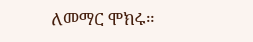ለመማር ሞክሩ።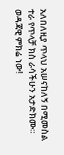አለበለዚያ ጥላህ አሠናከለኝ በሚመስል ተራ የጥላቻ ክስ ራሳችሁን አታድክሙ።
ወዳጃዊ ምክሬ ነው!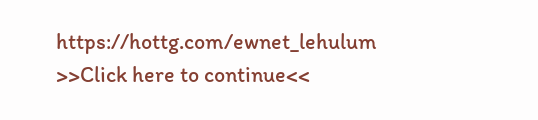https://hottg.com/ewnet_lehulum
>>Click here to continue<<